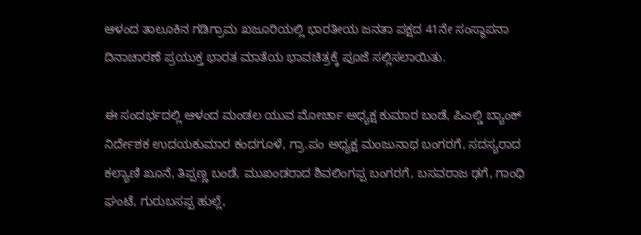ಆಳಂದ ತಾಲೂಕಿನ ಗಡಿಗ್ರಾಮ ಖಜೂರಿಯಲ್ಲಿ ಭಾರತೀಯ ಜನತಾ ಪಕ್ಷದ 41ನೇ ಸಂಸ್ಥಾಪನಾ ದಿನಾಚಾರಣೆ ಪ್ರಯುಕ್ತ ಭಾರತ ಮಾತೆಯ ಭಾವಚಿತ್ರಕ್ಕೆ ಪೂಜೆ ಸಲ್ಲಿಸಲಾಯಿತು.

ಈ ಸಂದರ್ಭದಲ್ಲಿ ಆಳಂದ ಮಂಡಲ ಯುವ ಮೋರ್ಚಾ ಅಧ್ಯಕ್ಷ ಕುಮಾರ ಬಂಡೆ, ಪಿಎಲ್ಡಿ ಬ್ಯಾಂಕ್ ನಿರ್ದೇಶಕ ಉದಯಕುಮಾರ ಕಂದಗೂಳೆ, ಗ್ರಾ.ಪಂ ಅಧ್ಯಕ್ಷ ಮಂಜುನಾಥ ಬಂಗರಗೆ, ಸದಸ್ಯರಾದ ಕಲ್ಯಾಣಿ ಖೂನೆ, ತಿಪ್ಪಣ್ಣ ಬಂಡೆ, ಮುಖಂಡರಾದ ಶಿವಲಿಂಗಪ್ಪ ಬಂಗರಗೆ, ಬಸವರಾಜ ಢಗೆ, ಗಾಂಧಿ ಘಂಟೆ, ಗುರುಬಸಪ್ಪ ಹುಲ್ಲೆ,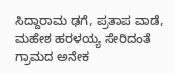ಸಿದ್ದಾರಾಮ ಢಗೆ, ಪ್ರತಾಪ ವಾಡೆ, ಮಹೇಶ ಹರಳಯ್ಯ ಸೇರಿದಂತೆ ಗ್ರಾಮದ ಅನೇಕ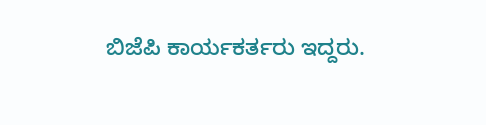ಬಿಜೆಪಿ ಕಾರ್ಯಕರ್ತರು ಇದ್ದರು.